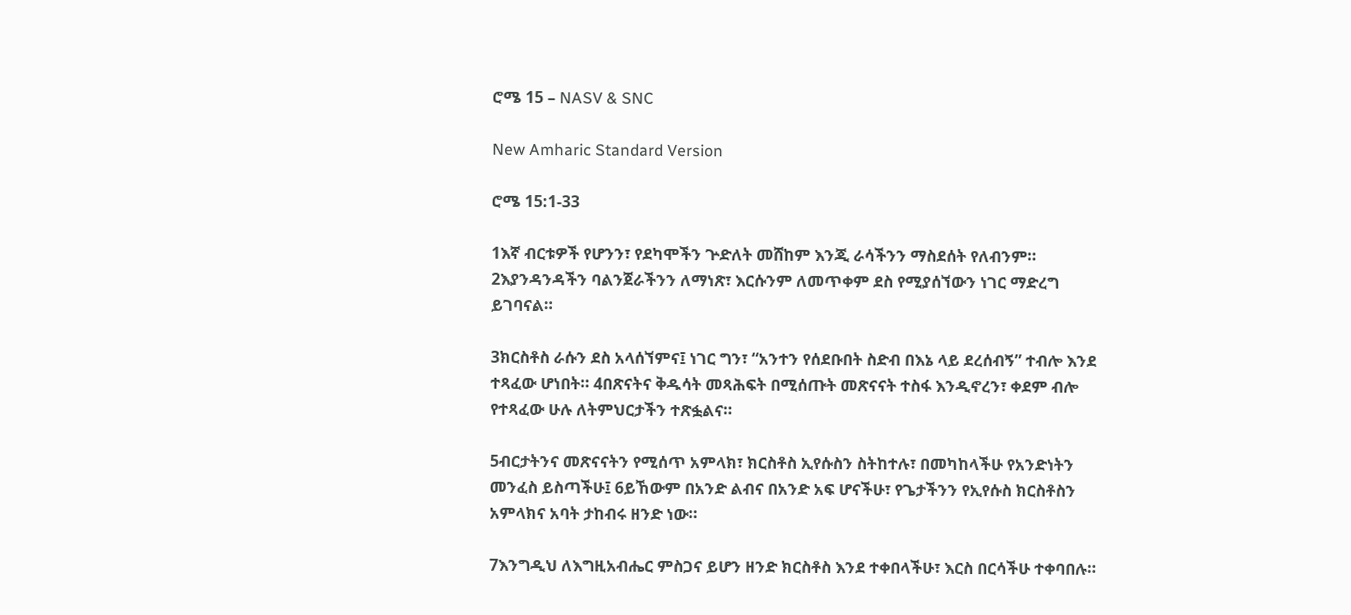ሮሜ 15 – NASV & SNC

New Amharic Standard Version

ሮሜ 15:1-33

1እኛ ብርቱዎች የሆንን፣ የደካሞችን ጕድለት መሸከም እንጂ ራሳችንን ማስደሰት የለብንም። 2እያንዳንዳችን ባልንጀራችንን ለማነጽ፣ እርሱንም ለመጥቀም ደስ የሚያሰኘውን ነገር ማድረግ ይገባናል።

3ክርስቶስ ራሱን ደስ አላሰኘምና፤ ነገር ግን፣ “አንተን የሰደቡበት ስድብ በእኔ ላይ ደረሰብኝ” ተብሎ እንደ ተጻፈው ሆነበት። 4በጽናትና ቅዱሳት መጻሕፍት በሚሰጡት መጽናናት ተስፋ እንዲኖረን፣ ቀደም ብሎ የተጻፈው ሁሉ ለትምህርታችን ተጽፏልና።

5ብርታትንና መጽናናትን የሚሰጥ አምላክ፣ ክርስቶስ ኢየሱስን ስትከተሉ፣ በመካከላችሁ የአንድነትን መንፈስ ይስጣችሁ፤ 6ይኸውም በአንድ ልብና በአንድ አፍ ሆናችሁ፣ የጌታችንን የኢየሱስ ክርስቶስን አምላክና አባት ታከብሩ ዘንድ ነው።

7እንግዲህ ለእግዚአብሔር ምስጋና ይሆን ዘንድ ክርስቶስ እንደ ተቀበላችሁ፣ እርስ በርሳችሁ ተቀባበሉ።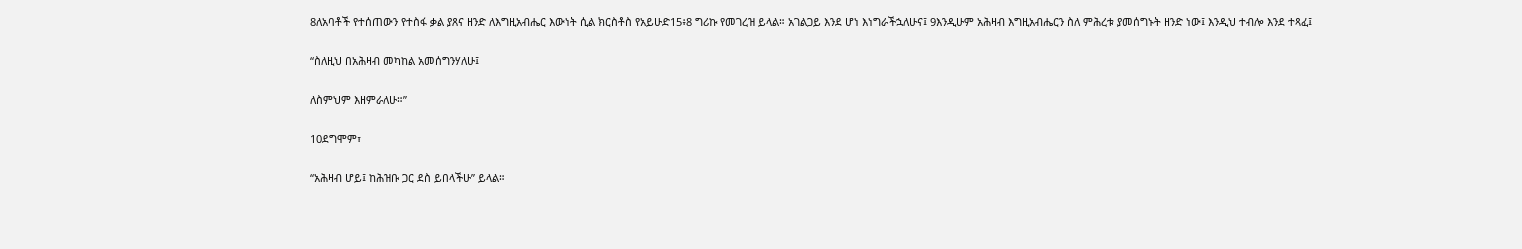8ለአባቶች የተሰጠውን የተስፋ ቃል ያጸና ዘንድ ለእግዚአብሔር እውነት ሲል ክርስቶስ የአይሁድ15፥8 ግሪኩ የመገረዝ ይላል። አገልጋይ እንደ ሆነ እነግራችኋለሁና፤ 9እንዲሁም አሕዛብ እግዚአብሔርን ስለ ምሕረቱ ያመሰግኑት ዘንድ ነው፤ እንዲህ ተብሎ እንደ ተጻፈ፤

“ስለዚህ በአሕዛብ መካከል አመሰግንሃለሁ፤

ለስምህም እዘምራለሁ።”

10ደግሞም፣

“አሕዛብ ሆይ፤ ከሕዝቡ ጋር ደስ ይበላችሁ” ይላል።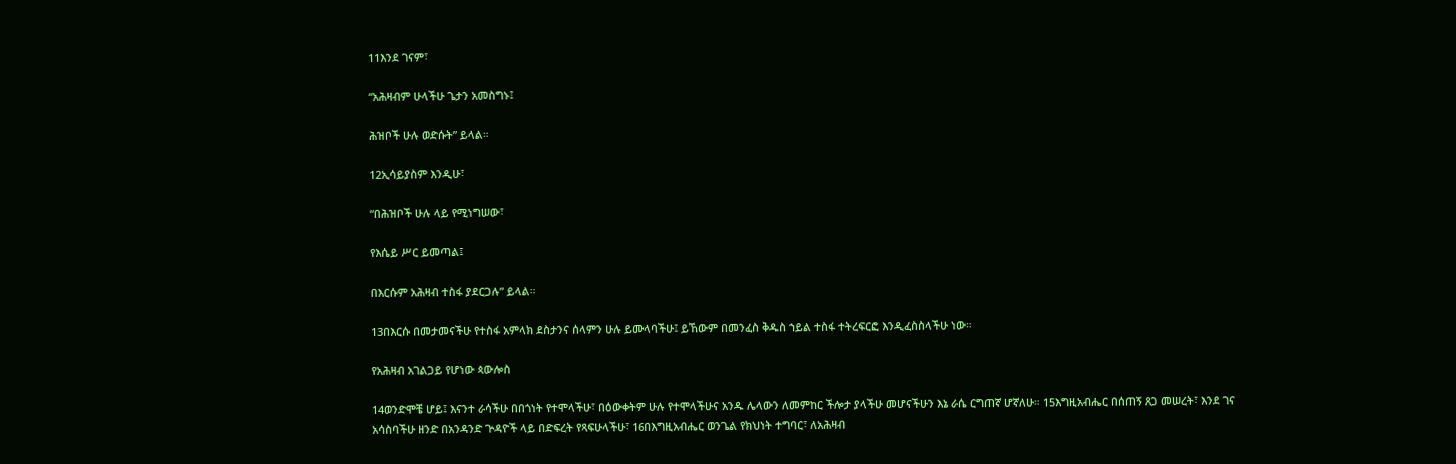11እንደ ገናም፣

“አሕዛብም ሁላችሁ ጌታን አመስግኑ፤

ሕዝቦች ሁሉ ወድሱት” ይላል።

12ኢሳይያስም እንዲሁ፣

“በሕዝቦች ሁሉ ላይ የሚነግሠው፣

የእሴይ ሥር ይመጣል፤

በእርሱም አሕዛብ ተስፋ ያደርጋሉ” ይላል።

13በእርሱ በመታመናችሁ የተስፋ አምላክ ደስታንና ሰላምን ሁሉ ይሙላባችሁ፤ ይኸውም በመንፈስ ቅዱስ ኀይል ተስፋ ተትረፍርፎ እንዲፈስስላችሁ ነው።

የአሕዛብ አገልጋይ የሆነው ጳውሎስ

14ወንድሞቼ ሆይ፤ እናንተ ራሳችሁ በበጎነት የተሞላችሁ፣ በዕውቀትም ሁሉ የተሞላችሁና አንዱ ሌላውን ለመምከር ችሎታ ያላችሁ መሆናችሁን እኔ ራሴ ርግጠኛ ሆኛለሁ። 15እግዚአብሔር በሰጠኝ ጸጋ መሠረት፣ እንደ ገና አሳስባችሁ ዘንድ በአንዳንድ ጕዳዮች ላይ በድፍረት የጻፍሁላችሁ፣ 16በእግዚአብሔር ወንጌል የክህነት ተግባር፣ ለአሕዛብ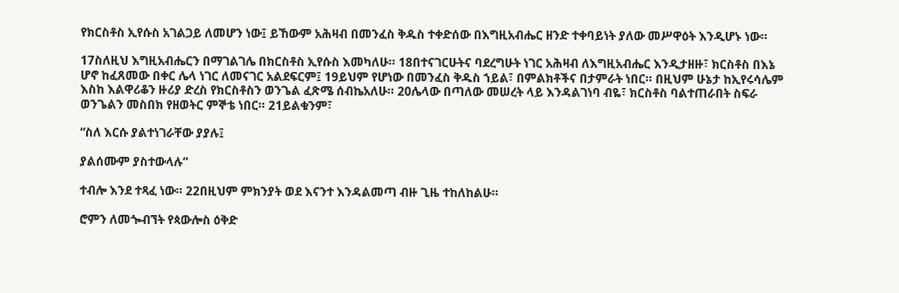የክርስቶስ ኢየሱስ አገልጋይ ለመሆን ነው፤ ይኸውም አሕዛብ በመንፈስ ቅዱስ ተቀድሰው በእግዚአብሔር ዘንድ ተቀባይነት ያለው መሥዋዕት እንዲሆኑ ነው።

17ስለዚህ እግዚአብሔርን በማገልገሌ በክርስቶስ ኢየሱስ እመካለሁ። 18በተናገርሁትና ባደረግሁት ነገር አሕዛብ ለእግዚአብሔር እንዲታዘዙ፣ ክርስቶስ በእኔ ሆኖ ከፈጸመው በቀር ሌላ ነገር ለመናገር አልደፍርም፤ 19ይህም የሆነው በመንፈስ ቅዱስ ኀይል፣ በምልክቶችና በታምራት ነበር። በዚህም ሁኔታ ከኢየሩሳሌም እስከ እልዋሪቆን ዙሪያ ድረስ የክርስቶስን ወንጌል ፈጽሜ ሰብኬአለሁ። 20ሌላው በጣለው መሠረት ላይ እንዳልገነባ ብዬ፣ ክርስቶስ ባልተጠራበት ስፍራ ወንጌልን መስበክ የዘወትር ምኞቴ ነበር። 21ይልቁንም፣

“ስለ እርሱ ያልተነገራቸው ያያሉ፤

ያልሰሙም ያስተውላሉ”

ተብሎ እንደ ተጻፈ ነው። 22በዚህም ምክንያት ወደ እናንተ እንዳልመጣ ብዙ ጊዜ ተከለከልሁ።

ሮምን ለመጐብኘት የጳውሎስ ዕቅድ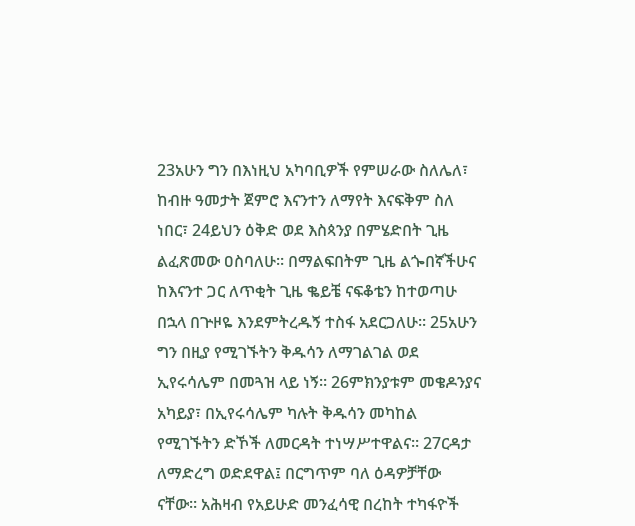23አሁን ግን በእነዚህ አካባቢዎች የምሠራው ስለሌለ፣ ከብዙ ዓመታት ጀምሮ እናንተን ለማየት እናፍቅም ስለ ነበር፣ 24ይህን ዕቅድ ወደ እስጳንያ በምሄድበት ጊዜ ልፈጽመው ዐስባለሁ። በማልፍበትም ጊዜ ልጐበኛችሁና ከእናንተ ጋር ለጥቂት ጊዜ ቈይቼ ናፍቆቴን ከተወጣሁ በኋላ በጕዞዬ እንደምትረዱኝ ተስፋ አደርጋለሁ። 25አሁን ግን በዚያ የሚገኙትን ቅዱሳን ለማገልገል ወደ ኢየሩሳሌም በመጓዝ ላይ ነኝ። 26ምክንያቱም መቄዶንያና አካይያ፣ በኢየሩሳሌም ካሉት ቅዱሳን መካከል የሚገኙትን ድኾች ለመርዳት ተነሣሥተዋልና። 27ርዳታ ለማድረግ ወድደዋል፤ በርግጥም ባለ ዕዳዎቻቸው ናቸው። አሕዛብ የአይሁድ መንፈሳዊ በረከት ተካፋዮች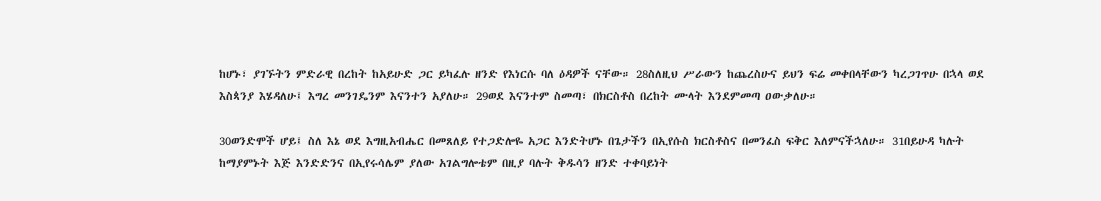ከሆኑ፣ ያገኙትን ምድራዊ በረከት ከአይሁድ ጋር ይካፈሉ ዘንድ የእነርሱ ባለ ዕዳዎች ናቸው። 28ስለዚህ ሥራውን ከጨረስሁና ይህን ፍሬ መቀበላቸውን ካረጋገጥሁ በኋላ ወደ እስጳንያ እሄዳለሁ፤ እግረ መንገዴንም እናንተን አያለሁ። 29ወደ እናንተም ስመጣ፣ በክርስቶስ በረከት ሙላት እንደምመጣ ዐውቃለሁ።

30ወንድሞች ሆይ፤ ስለ እኔ ወደ እግዚአብሔር በመጸለይ የተጋድሎዬ አጋር እንድትሆኑ በጌታችን በኢየሱስ ክርስቶስና በመንፈስ ፍቅር እለምናችኋለሁ። 31በይሁዳ ካሉት ከማያምኑት እጅ እንድድንና በኢየሩሳሌም ያለው አገልግሎቴም በዚያ ባሉት ቅዱሳን ዘንድ ተቀባይነት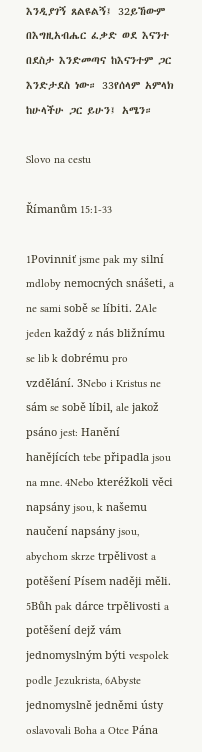እንዲያገኝ ጸልዩልኝ፤ 32ይኸውም በእግዚአብሔር ፈቃድ ወደ እናንተ በደስታ እንድመጣና ከእናንተም ጋር እንድታደስ ነው። 33የሰላም አምላክ ከሁላችሁ ጋር ይሁን፤ አሜን።

Slovo na cestu

Římanům 15:1-33

1Povinniť jsme pak my silní mdloby nemocných snášeti, a ne sami sobě se líbiti. 2Ale jeden každý z nás bližnímu se lib k dobrému pro vzdělání. 3Nebo i Kristus ne sám se sobě líbil, ale jakož psáno jest: Hanění hanějících tebe připadla jsou na mne. 4Nebo kteréžkoli věci napsány jsou, k našemu naučení napsány jsou, abychom skrze trpělivost a potěšení Písem naději měli. 5Bůh pak dárce trpělivosti a potěšení dejž vám jednomyslným býti vespolek podle Jezukrista, 6Abyste jednomyslně jedněmi ústy oslavovali Boha a Otce Pána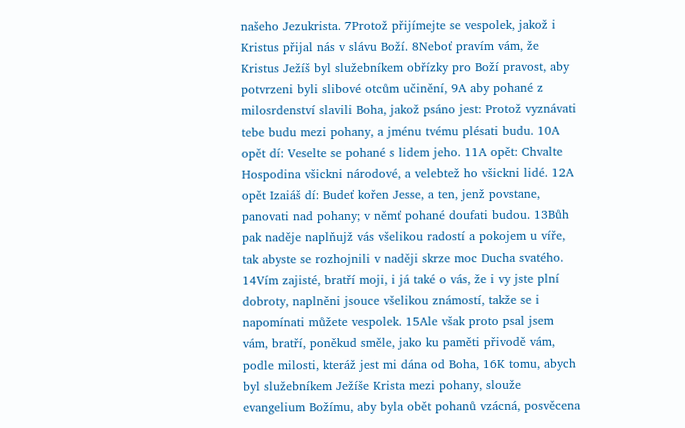našeho Jezukrista. 7Protož přijímejte se vespolek, jakož i Kristus přijal nás v slávu Boží. 8Neboť pravím vám, že Kristus Ježíš byl služebníkem obřízky pro Boží pravost, aby potvrzeni byli slibové otcům učinění, 9A aby pohané z milosrdenství slavili Boha, jakož psáno jest: Protož vyznávati tebe budu mezi pohany, a jménu tvému plésati budu. 10A opět dí: Veselte se pohané s lidem jeho. 11A opět: Chvalte Hospodina všickni národové, a velebtež ho všickni lidé. 12A opět Izaiáš dí: Budeť kořen Jesse, a ten, jenž povstane, panovati nad pohany; v němť pohané doufati budou. 13Bůh pak naděje naplňujž vás všelikou radostí a pokojem u víře, tak abyste se rozhojnili v naději skrze moc Ducha svatého. 14Vím zajisté, bratří moji, i já také o vás, že i vy jste plní dobroty, naplněni jsouce všelikou známostí, takže se i napomínati můžete vespolek. 15Ale však proto psal jsem vám, bratří, poněkud směle, jako ku paměti přivodě vám, podle milosti, kteráž jest mi dána od Boha, 16K tomu, abych byl služebníkem Ježíše Krista mezi pohany, slouže evangelium Božímu, aby byla obět pohanů vzácná, posvěcena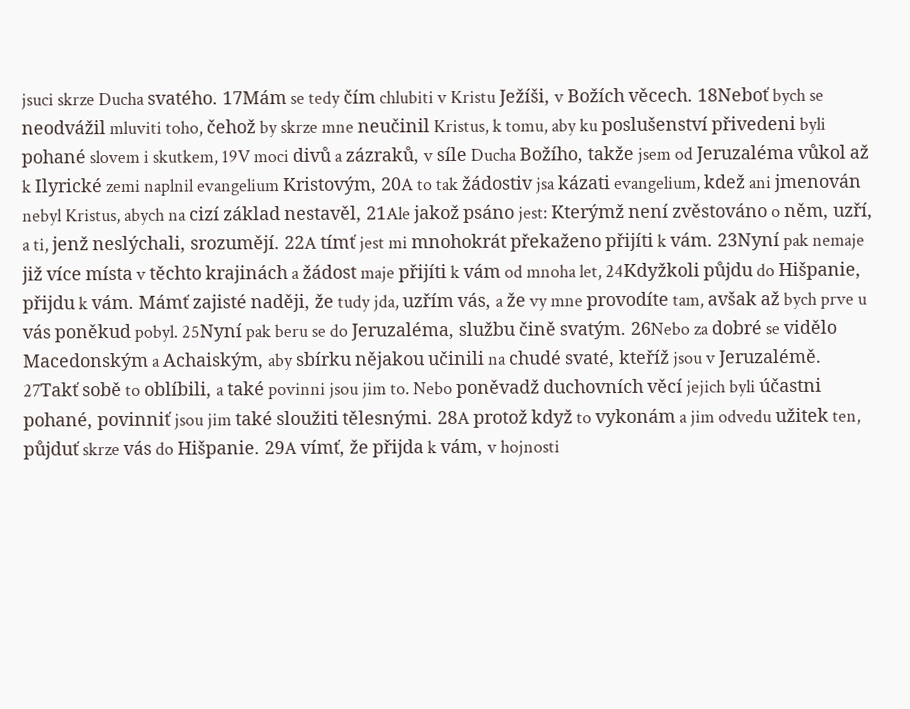jsuci skrze Ducha svatého. 17Mám se tedy čím chlubiti v Kristu Ježíši, v Božích věcech. 18Neboť bych se neodvážil mluviti toho, čehož by skrze mne neučinil Kristus, k tomu, aby ku poslušenství přivedeni byli pohané slovem i skutkem, 19V moci divů a zázraků, v síle Ducha Božího, takže jsem od Jeruzaléma vůkol až k Ilyrické zemi naplnil evangelium Kristovým, 20A to tak žádostiv jsa kázati evangelium, kdež ani jmenován nebyl Kristus, abych na cizí základ nestavěl, 21Ale jakož psáno jest: Kterýmž není zvěstováno o něm, uzří, a ti, jenž neslýchali, srozumějí. 22A tímť jest mi mnohokrát překaženo přijíti k vám. 23Nyní pak nemaje již více místa v těchto krajinách a žádost maje přijíti k vám od mnoha let, 24Kdyžkoli půjdu do Hišpanie, přijdu k vám. Mámť zajisté naději, že tudy jda, uzřím vás, a že vy mne provodíte tam, avšak až bych prve u vás poněkud pobyl. 25Nyní pak beru se do Jeruzaléma, službu čině svatým. 26Nebo za dobré se vidělo Macedonským a Achaiským, aby sbírku nějakou učinili na chudé svaté, kteříž jsou v Jeruzalémě. 27Takť sobě to oblíbili, a také povinni jsou jim to. Nebo poněvadž duchovních věcí jejich byli účastni pohané, povinniť jsou jim také sloužiti tělesnými. 28A protož když to vykonám a jim odvedu užitek ten, půjduť skrze vás do Hišpanie. 29A vímť, že přijda k vám, v hojnosti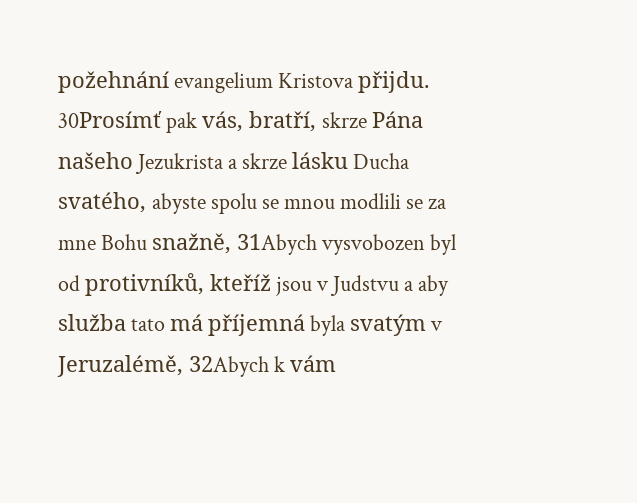požehnání evangelium Kristova přijdu. 30Prosímť pak vás, bratří, skrze Pána našeho Jezukrista a skrze lásku Ducha svatého, abyste spolu se mnou modlili se za mne Bohu snažně, 31Abych vysvobozen byl od protivníků, kteříž jsou v Judstvu a aby služba tato má příjemná byla svatým v Jeruzalémě, 32Abych k vám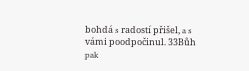bohdá s radostí přišel, a s vámi poodpočinul. 33Bůh pak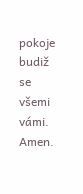pokoje budiž se všemi vámi. Amen.